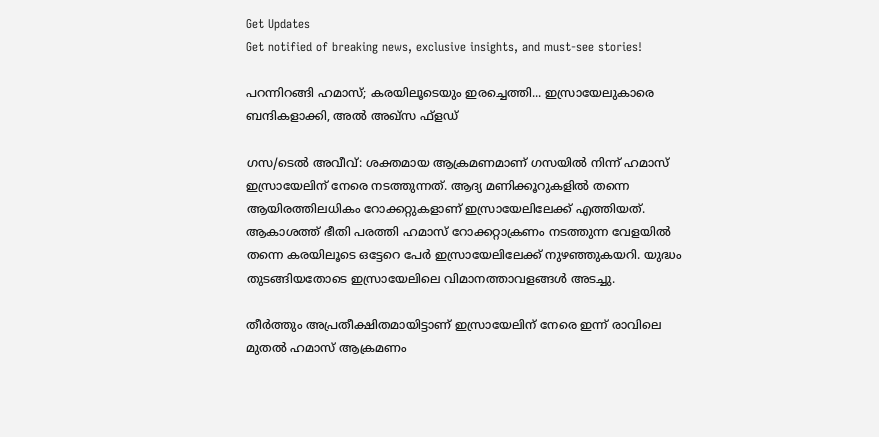Get Updates
Get notified of breaking news, exclusive insights, and must-see stories!

പറന്നിറങ്ങി ഹമാസ്; കരയിലൂടെയും ഇരച്ചെത്തി... ഇസ്രായേലുകാരെ ബന്ദികളാക്കി, അല്‍ അഖ്‌സ ഫ്‌ളഡ്

ഗസ/ടെല്‍ അവീവ്: ശക്തമായ ആക്രമണമാണ് ഗസയില്‍ നിന്ന് ഹമാസ് ഇസ്രായേലിന് നേരെ നടത്തുന്നത്. ആദ്യ മണിക്കൂറുകളില്‍ തന്നെ ആയിരത്തിലധികം റോക്കറ്റുകളാണ് ഇസ്രായേലിലേക്ക് എത്തിയത്. ആകാശത്ത് ഭീതി പരത്തി ഹമാസ് റോക്കറ്റാക്രണം നടത്തുന്ന വേളയില്‍ തന്നെ കരയിലൂടെ ഒട്ടേറെ പേര്‍ ഇസ്രായേലിലേക്ക് നുഴഞ്ഞുകയറി. യുദ്ധം തുടങ്ങിയതോടെ ഇസ്രായേലിലെ വിമാനത്താവളങ്ങള്‍ അടച്ചു.

തീര്‍ത്തും അപ്രതീക്ഷിതമായിട്ടാണ് ഇസ്രായേലിന് നേരെ ഇന്ന് രാവിലെ മുതല്‍ ഹമാസ് ആക്രമണം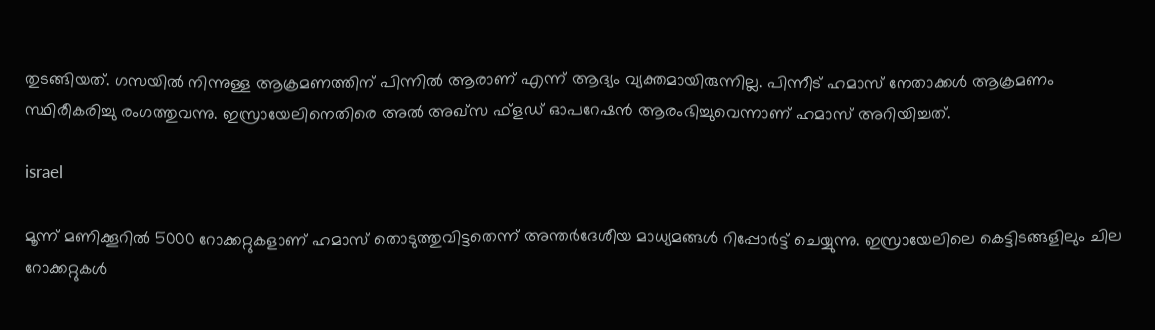തുടങ്ങിയത്. ഗസയില്‍ നിന്നുള്ള ആക്രമണത്തിന് പിന്നില്‍ ആരാണ് എന്ന് ആദ്യം വ്യക്തമായിരുന്നില്ല. പിന്നീട് ഹമാസ് നേതാക്കള്‍ ആക്രമണം സ്ഥിരീകരിച്ചു രംഗത്തുവന്നു. ഇസ്രായേലിനെതിരെ അല്‍ അഖ്‌സ ഫ്‌ളഡ് ഓപറേഷന്‍ ആരംഭിച്ചുവെന്നാണ് ഹമാസ് അറിയിച്ചത്.

israel

മൂന്ന് മണിക്കൂറില്‍ 5000 റോക്കറ്റുകളാണ് ഹമാസ് തൊടുത്തുവിട്ടതെന്ന് അന്തര്‍ദേശീയ മാധ്യമങ്ങള്‍ റിപ്പോര്‍ട്ട് ചെയ്യുന്നു. ഇസ്രായേലിലെ കെട്ടിടങ്ങളിലും ചില റോക്കറ്റുകള്‍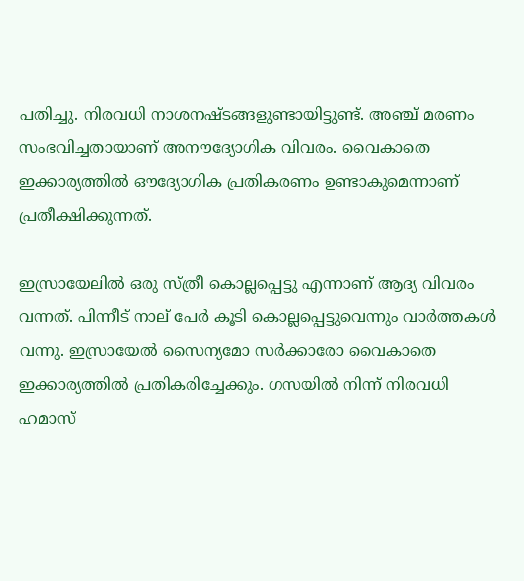പതിച്ചു. നിരവധി നാശനഷ്ടങ്ങളുണ്ടായിട്ടുണ്ട്. അഞ്ച് മരണം സംഭവിച്ചതായാണ് അനൗദ്യോഗിക വിവരം. വൈകാതെ ഇക്കാര്യത്തില്‍ ഔദ്യോഗിക പ്രതികരണം ഉണ്ടാകുമെന്നാണ് പ്രതീക്ഷിക്കുന്നത്.

ഇസ്രായേലില്‍ ഒരു സ്ത്രീ കൊല്ലപ്പെട്ടു എന്നാണ് ആദ്യ വിവരം വന്നത്. പിന്നീട് നാല് പേര്‍ കൂടി കൊല്ലപ്പെട്ടുവെന്നും വാര്‍ത്തകള്‍ വന്നു. ഇസ്രായേല്‍ സൈന്യമോ സര്‍ക്കാരോ വൈകാതെ ഇക്കാര്യത്തില്‍ പ്രതികരിച്ചേക്കും. ഗസയില്‍ നിന്ന് നിരവധി ഹമാസ്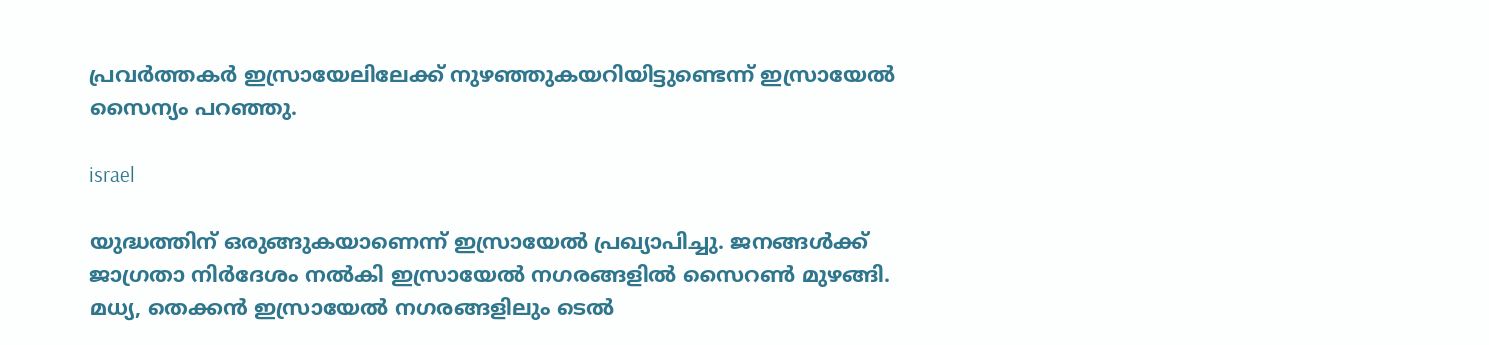പ്രവര്‍ത്തകര്‍ ഇസ്രായേലിലേക്ക് നുഴഞ്ഞുകയറിയിട്ടുണ്ടെന്ന് ഇസ്രായേല്‍ സൈന്യം പറഞ്ഞു.

israel

യുദ്ധത്തിന് ഒരുങ്ങുകയാണെന്ന് ഇസ്രായേല്‍ പ്രഖ്യാപിച്ചു. ജനങ്ങള്‍ക്ക് ജാഗ്രതാ നിര്‍ദേശം നല്‍കി ഇസ്രായേല്‍ നഗരങ്ങളില്‍ സൈറണ്‍ മുഴങ്ങി. മധ്യ, തെക്കന്‍ ഇസ്രായേല്‍ നഗരങ്ങളിലും ടെല്‍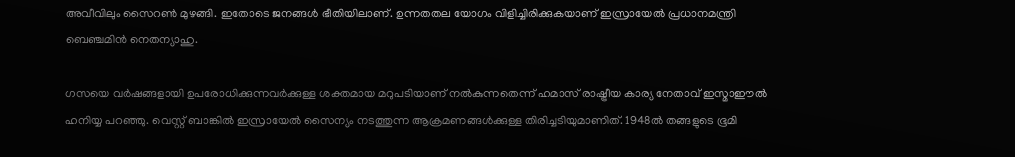അവീവിലും സൈറണ്‍ മുഴങ്ങി. ഇതോടെ ജനങ്ങള്‍ ഭീതിയിലാണ്. ഉന്നതതല യോഗം വിളിച്ചിരിക്കുകയാണ് ഇസ്രായേല്‍ പ്രധാനമന്ത്രി ബെഞ്ചമിന്‍ നെതന്യാഹു.

ഗസയെ വര്‍ഷങ്ങളായി ഉപരോധിക്കുന്നവര്‍ക്കുള്ള ശക്തമായ മറുപടിയാണ് നല്‍കുന്നതെന്ന് ഹമാസ് രാഷ്ട്രീയ കാര്യ നേതാവ് ഇസ്മാഈല്‍ ഹനിയ്യ പറഞ്ഞു. വെസ്റ്റ് ബാങ്കില്‍ ഇസ്രായേല്‍ സൈന്യം നടത്തുന്ന ആക്രമണങ്ങള്‍ക്കുള്ള തിരിച്ചടിയുമാണിത്. 1948ല്‍ തങ്ങളുടെ ഭൂമി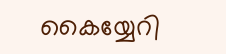കൈയ്യേറി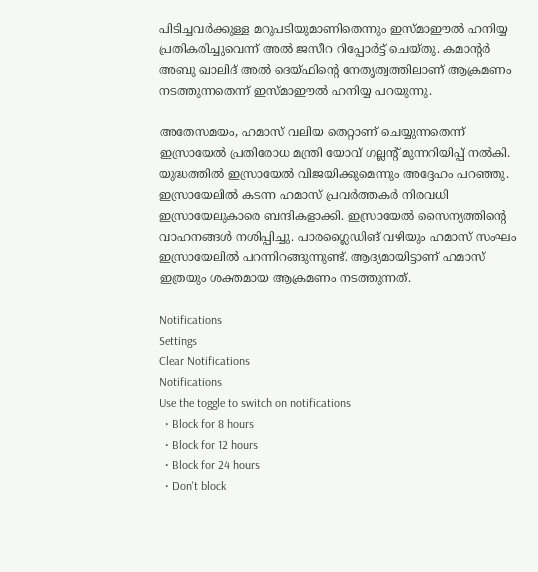പിടിച്ചവര്‍ക്കുള്ള മറുപടിയുമാണിതെന്നും ഇസ്മാഈല്‍ ഹനിയ്യ പ്രതികരിച്ചുവെന്ന് അല്‍ ജസീറ റിപ്പോര്‍ട്ട് ചെയ്തു. കമാന്റര്‍ അബു ഖാലിദ് അല്‍ ദെയ്ഫിന്റെ നേതൃത്വത്തിലാണ് ആക്രമണം നടത്തുന്നതെന്ന് ഇസ്മാഈല്‍ ഹനിയ്യ പറയുന്നു.

അതേസമയം, ഹമാസ് വലിയ തെറ്റാണ് ചെയ്യുന്നതെന്ന് ഇസ്രായേല്‍ പ്രതിരോധ മന്ത്രി യോവ് ഗല്ലന്റ് മുന്നറിയിപ്പ് നല്‍കി. യുദ്ധത്തില്‍ ഇസ്രായേല്‍ വിജയിക്കുമെന്നും അദ്ദേഹം പറഞ്ഞു. ഇസ്രായേലില്‍ കടന്ന ഹമാസ് പ്രവര്‍ത്തകര്‍ നിരവധി ഇസ്രായേലുകാരെ ബന്ദികളാക്കി. ഇസ്രായേല്‍ സൈന്യത്തിന്റെ വാഹനങ്ങള്‍ നശിപ്പിച്ചു. പാരഗ്ലൈഡിങ് വഴിയും ഹമാസ് സംഘം ഇസ്രായേലില്‍ പറന്നിറങ്ങുന്നുണ്ട്. ആദ്യമായിട്ടാണ് ഹമാസ് ഇത്രയും ശക്തമായ ആക്രമണം നടത്തുന്നത്.

Notifications
Settings
Clear Notifications
Notifications
Use the toggle to switch on notifications
  • Block for 8 hours
  • Block for 12 hours
  • Block for 24 hours
  • Don't block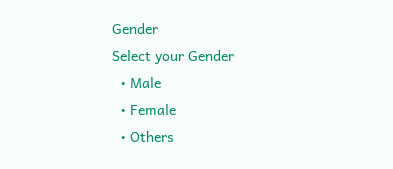Gender
Select your Gender
  • Male
  • Female
  • Others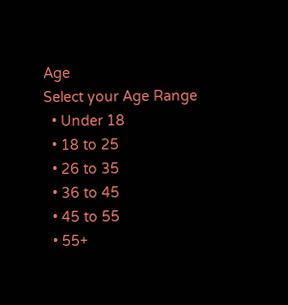Age
Select your Age Range
  • Under 18
  • 18 to 25
  • 26 to 35
  • 36 to 45
  • 45 to 55
  • 55+